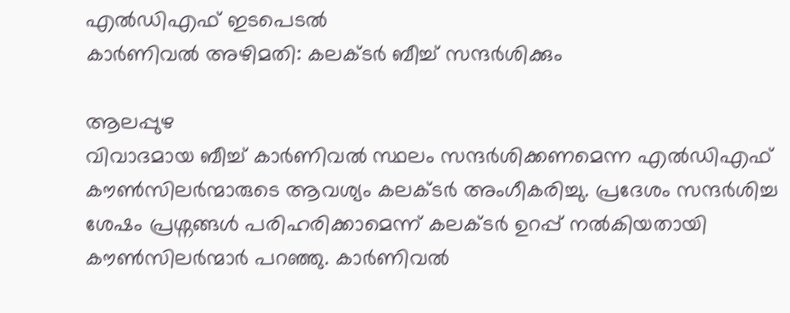എൽഡിഎഫ് ഇടപെടൽ
കാർണിവൽ അഴിമതി: കലക്ടർ ബീച്ച് സന്ദർശിക്കും

ആലപ്പുഴ
വിവാദമായ ബീച്ച് കാർണിവൽ സ്ഥലം സന്ദർശിക്കണമെന്ന എൽഡിഎഫ് കൗൺസിലർന്മാരുടെ ആവശ്യം കലക്ടർ അംഗീകരിച്ചു. പ്രദേശം സന്ദർശിച്ച ശേഷം പ്രശ്നങ്ങൾ പരിഹരിക്കാമെന്ന് കലക്ടർ ഉറപ്പ് നൽകിയതായി കൗൺസിലർന്മാർ പറഞ്ഞു. കാർണിവൽ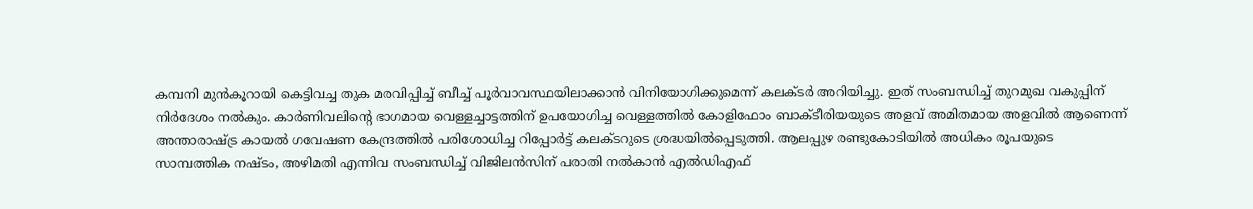കമ്പനി മുൻകൂറായി കെട്ടിവച്ച തുക മരവിപ്പിച്ച് ബീച്ച് പൂർവാവസ്ഥയിലാക്കാൻ വിനിയോഗിക്കുമെന്ന് കലക്ടർ അറിയിച്ചു. ഇത് സംബന്ധിച്ച് തുറമുഖ വകുപ്പിന് നിർദേശം നൽകും. കാർണിവലിന്റെ ഭാഗമായ വെള്ളച്ചാട്ടത്തിന് ഉപയോഗിച്ച വെള്ളത്തിൽ കോളിഫോം ബാക്ടീരിയയുടെ അളവ് അമിതമായ അളവിൽ ആണെന്ന് അന്താരാഷ്ട്ര കായൽ ഗവേഷണ കേന്ദ്രത്തിൽ പരിശോധിച്ച റിപ്പോർട്ട് കലക്ടറുടെ ശ്രദ്ധയിൽപ്പെടുത്തി. ആലപ്പുഴ രണ്ടുകോടിയിൽ അധികം രൂപയുടെ സാമ്പത്തിക നഷ്ടം, അഴിമതി എന്നിവ സംബന്ധിച്ച് വിജിലൻസിന് പരാതി നൽകാൻ എൽഡിഎഫ്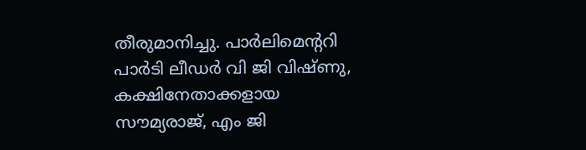തീരുമാനിച്ചു. പാർലിമെന്ററി പാർടി ലീഡർ വി ജി വിഷ്ണു, കക്ഷിനേതാക്കളായ സൗമ്യരാജ്, എം ജി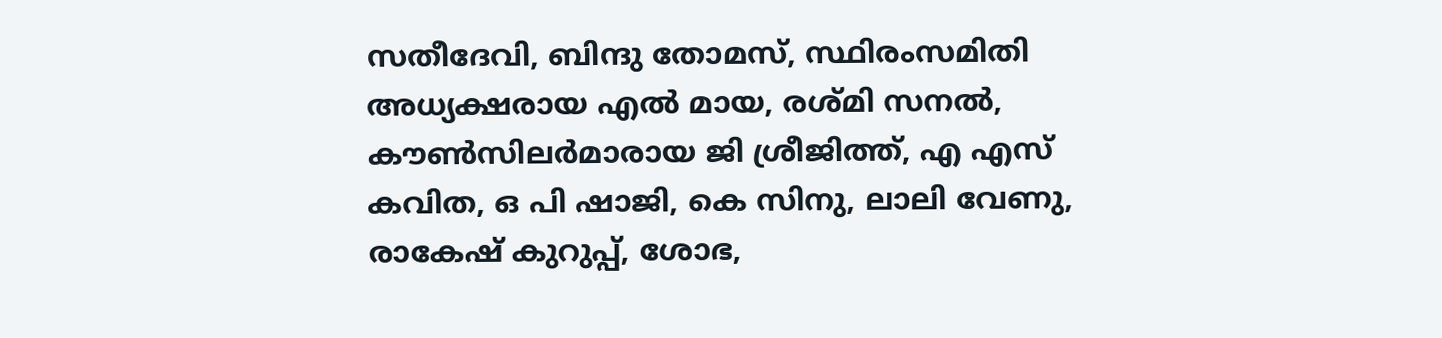സതീദേവി, ബിന്ദു തോമസ്, സ്ഥിരംസമിതി അധ്യക്ഷരായ എൽ മായ, രശ്മി സനൽ, കൗൺസിലർമാരായ ജി ശ്രീജിത്ത്, എ എസ് കവിത, ഒ പി ഷാജി, കെ സിനു, ലാലി വേണു, രാകേഷ് കുറുപ്പ്, ശോഭ,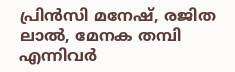പ്രിൻസി മനേഷ്, രജിത ലാൽ, മേനക തമ്പി എന്നിവർ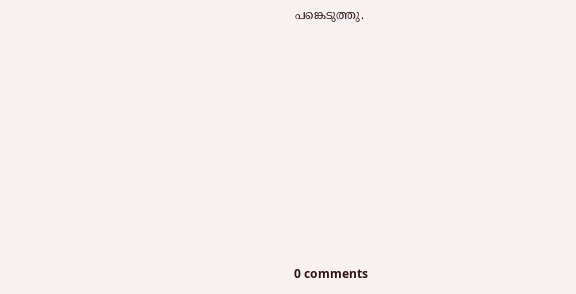പങ്കെടുത്തു.










0 comments